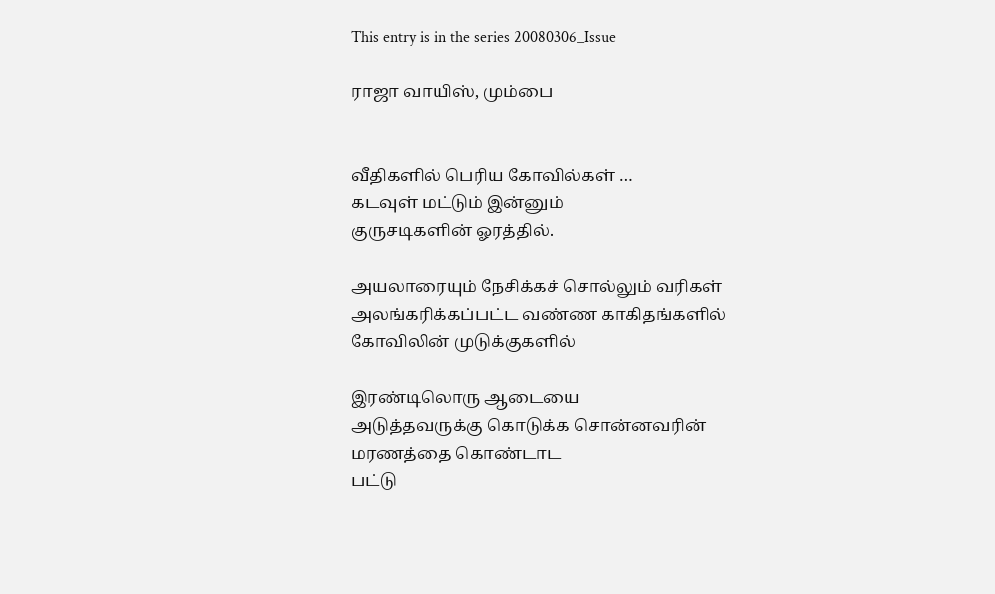This entry is in the series 20080306_Issue

ராஜா வாயிஸ், மும்பை


வீதிகளில் பெரிய கோவில்கள் …
கடவுள் மட்டும் இன்னும்
குருசடிகளின் ஓரத்தில்.

அயலா‌‌ரையும் நேசிக்கச் சொல்லும் வரிகள்
அலங்கரிக்கப்பட்ட வண்ண காகிதங்களில்
கோவிலின் முடுக்குகளில்

இரண்டிலொரு ஆடையை
அடுத்தவருக்கு கொடுக்க சொன்னவரின் மரணத்தை கொண்டாட
பட்டு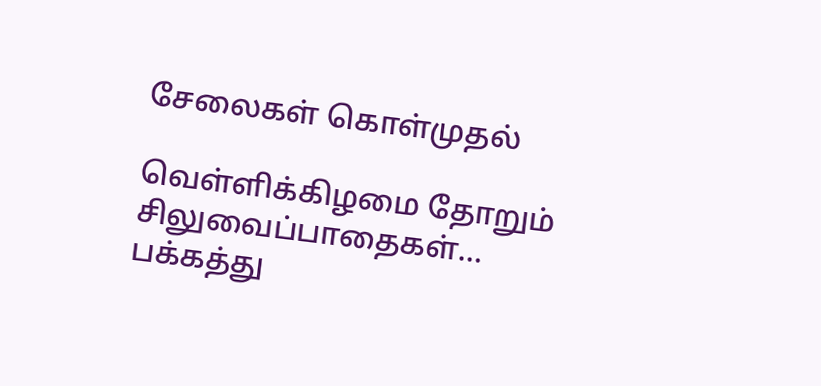சேலைகள் கொள்முதல்

வெள்ளிக்கிழமை தோறும் சிலுவைப்பாதைகள்…
பக்கத்து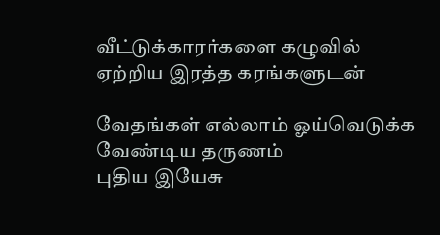வீட்டுக்காரர்களை கழுவில்
ஏற்றிய இரத்த கரங்களுடன்

வேதங்கள் எல்லாம் ஓய்வெடுக்க வேண்டிய தருணம்
புதிய இ‌யேசு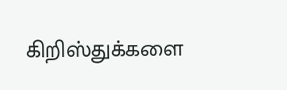கிறிஸ்துக்களை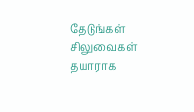தேடுங்கள்
சிலுவைகள் தயாராக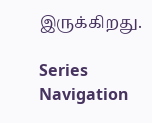இருக்கிறது.

Series Navigation